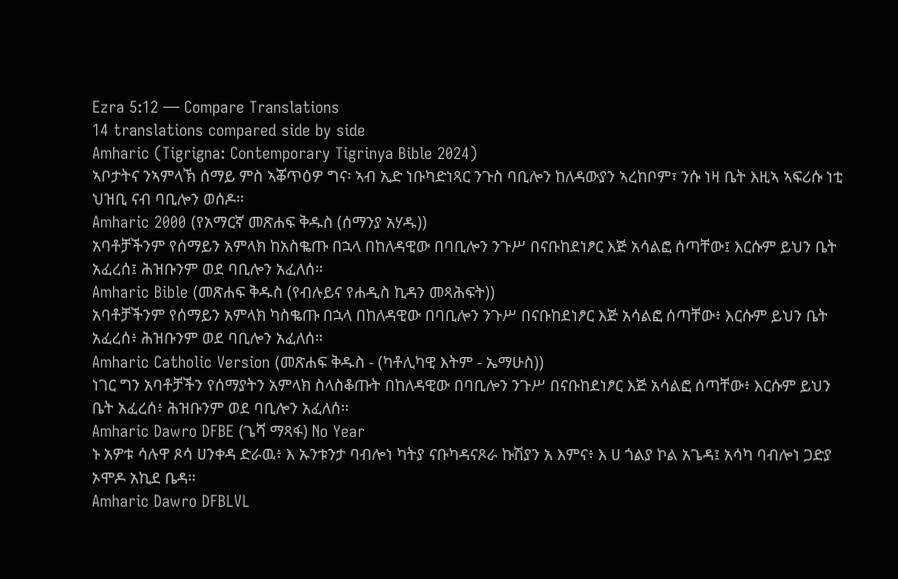Ezra 5:12 — Compare Translations
14 translations compared side by side
Amharic (Tigrigna: Contemporary Tigrinya Bible 2024)
ኣቦታትና ንኣምላኽ ሰማይ ምስ ኣቖጥዕዎ ግና፡ ኣብ ኢድ ነቡካድነጻር ንጉስ ባቢሎን ከለዳውያን ኣረከቦም፣ ንሱ ነዛ ቤት እዚኣ ኣፍሪሱ ነቲ ህዝቢ ናብ ባቢሎን ወሰዶ።
Amharic 2000 (የአማርኛ መጽሐፍ ቅዱስ (ሰማንያ አሃዱ))
አባቶቻችንም የሰማይን አምላክ ከአስቈጡ በኋላ በከለዳዊው በባቢሎን ንጉሥ በናቡከደነፆር እጅ አሳልፎ ሰጣቸው፤ እርሱም ይህን ቤት አፈረሰ፤ ሕዝቡንም ወደ ባቢሎን አፈለሰ።
Amharic Bible (መጽሐፍ ቅዱስ (የብሉይና የሐዲስ ኪዳን መጻሕፍት))
አባቶቻችንም የሰማይን አምላክ ካስቈጡ በኋላ በከለዳዊው በባቢሎን ንጉሥ በናቡከደነፆር እጅ አሳልፎ ሰጣቸው፥ እርሱም ይህን ቤት አፈረሰ፥ ሕዝቡንም ወደ ባቢሎን አፈለሰ።
Amharic Catholic Version (መጽሐፍ ቅዱስ - (ካቶሊካዊ እትም - ኤማሁስ))
ነገር ግን አባቶቻችን የሰማያትን አምላክ ስላስቆጡት በከለዳዊው በባቢሎን ንጉሥ በናቡከደነፆር እጅ አሳልፎ ሰጣቸው፥ እርሱም ይህን ቤት አፈረሰ፥ ሕዝቡንም ወደ ባቢሎን አፈለሰ።
Amharic Dawro DFBE (ጌሻ ማጻፋ) No Year
ኑ አዎቱ ሳሉዋ ጾሳ ሀንቀዳ ድራዉ፥ እ ኡንቱንታ ባብሎነ ካትያ ናቡካዳናጾራ ኩሽያን አ እምና፥ እ ሀ ጎልያ ኮል አጌዳ፤ አሳካ ባብሎነ ጋድያ ኦሞዶ አኪደ ቤዳ።
Amharic Dawro DFBLVL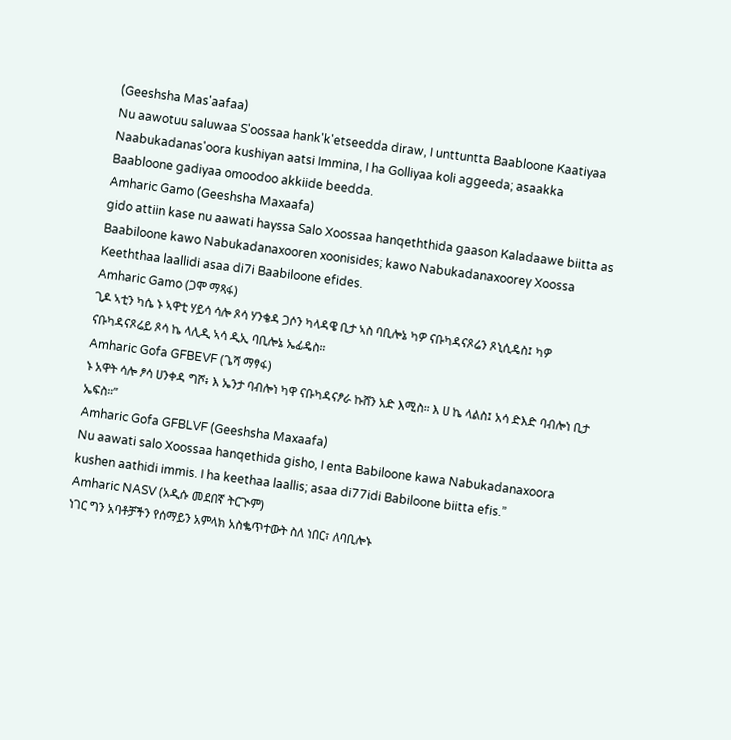(Geeshsha Mas'aafaa)
Nu aawotuu saluwaa S'oossaa hank'k'etseedda diraw, I unttuntta Baabloone Kaatiyaa Naabukadanas'oora kushiyan aatsi Immina, I ha Golliyaa koli aggeeda; asaakka Baabloone gadiyaa omoodoo akkiide beedda.
Amharic Gamo (Geeshsha Maxaafa)
gido attiin kase nu aawati hayssa Salo Xoossaa hanqeththida gaason Kaladaawe biitta as Baabiloone kawo Nabukadanaxooren xoonisides; kawo Nabukadanaxoorey Xoossa Keeththaa laallidi asaa di7i Baabiloone efides.
Amharic Gamo (ጋሞ ማጻፋ)
ጊዶ ኣቲን ካሴ ኑ ኣዋቲ ሃይሳ ሳሎ ጾሳ ሃንቄዳ ጋሶን ካላዳዌ ቢታ ኣስ ባቢሎኔ ካዎ ናቡካዳናጾሬን ጾኒሲዴስ፤ ካዎ ናቡካዳናጾሬይ ጾሳ ኬ ላሊዲ ኣሳ ዲኢ ባቢሎኔ ኤፊዴስ።
Amharic Gofa GFBEVF (ጌሻ ማፃፋ)
ኑ አዋት ሳሎ ፆሳ ሀንቀዳ ግሾ፥ እ ኤንታ ባብሎነ ካዋ ናቡካዳናፆራ ኩሸን አድ እሚስ። እ ሀ ኬ ላልስ፤ አሳ ድእድ ባብሎነ ቢታ ኤፍስ።”
Amharic Gofa GFBLVF (Geeshsha Maxaafa)
Nu aawati salo Xoossaa hanqethida gisho, I enta Babiloone kawa Nabukadanaxoora kushen aathidi immis. I ha keethaa laallis; asaa di77idi Babiloone biitta efis.”
Amharic NASV (አዲሱ መደበኛ ትርጒም)
ነገር ግን አባቶቻችን የሰማይን አምላክ አስቈጥተውት ስለ ነበር፣ ለባቢሎኑ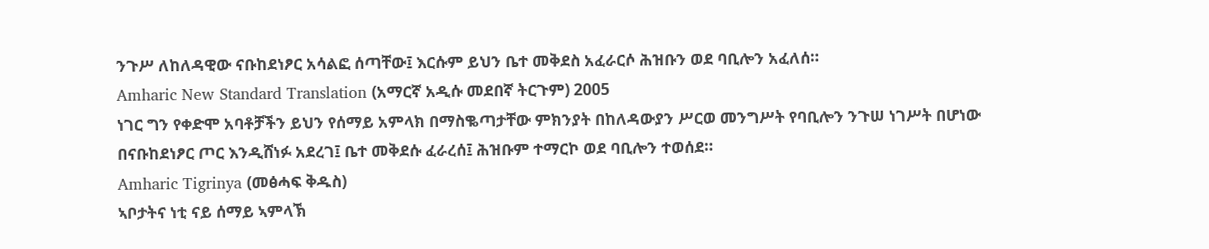ንጉሥ ለከለዳዊው ናቡከደነፆር አሳልፎ ሰጣቸው፤ እርሱም ይህን ቤተ መቅደስ አፈራርሶ ሕዝቡን ወደ ባቢሎን አፈለሰ።
Amharic New Standard Translation (አማርኛ አዲሱ መደበኛ ትርጉም) 2005
ነገር ግን የቀድሞ አባቶቻችን ይህን የሰማይ አምላክ በማስቈጣታቸው ምክንያት በከለዳውያን ሥርወ መንግሥት የባቢሎን ንጉሠ ነገሥት በሆነው በናቡከደነፆር ጦር እንዲሸነፉ አደረገ፤ ቤተ መቅደሱ ፈራረሰ፤ ሕዝቡም ተማርኮ ወደ ባቢሎን ተወሰደ።
Amharic Tigrinya (መፅሓፍ ቅዱስ)
ኣቦታትና ነቲ ናይ ሰማይ ኣምላኽ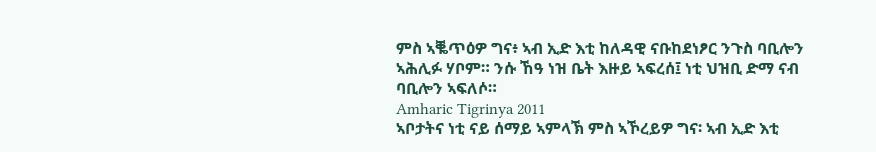ምስ ኣቘጥዕዎ ግና፥ ኣብ ኢድ እቲ ከለዳዊ ናቡከደነፆር ንጉስ ባቢሎን ኣሕሊፉ ሃቦም። ንሱ ኸዓ ነዝ ቤት እዙይ ኣፍረሰ፤ ነቲ ህዝቢ ድማ ናብ ባቢሎን ኣፍለሶ።
Amharic Tigrinya 2011
ኣቦታትና ነቲ ናይ ሰማይ ኣምላኽ ምስ ኣኾረይዎ ግና፡ ኣብ ኢድ እቲ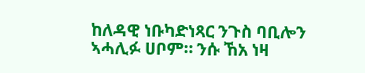ከለዳዊ ነቡካድነጻር ንጉስ ባቢሎን ኣሓሊፉ ሀቦም። ንሱ ኸአ ነዛ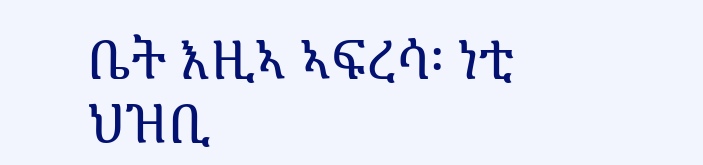ቤት እዚኣ ኣፍረሳ፡ ነቲ ህዝቢ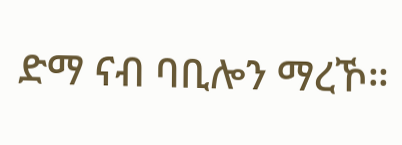ድማ ናብ ባቢሎን ማረኾ።